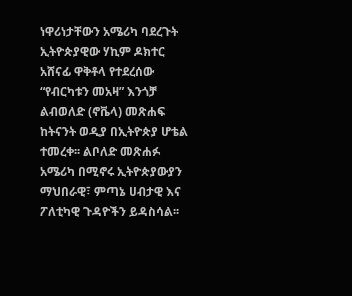ነዋሪነታቸውን አሜሪካ ባደረጉት ኢትዮጵያዊው ሃኪም ዶክተር አሸናፊ ዋቅቶላ የተደረሰው “የብርካቱን መአዛ” እንጎቻ ልብወለድ (ኖቬላ) መጽሐፍ ከትናንት ወዲያ በኢትዮጵያ ሆቴል ተመረቀ፡፡ ልቦለድ መጽሐፉ አሜሪካ በሚኖሩ ኢትዮጵያውያን ማህበራዊ፣ ምጣኔ ሀብታዊ እና ፖለቲካዊ ጉዳዮችን ይዳስሳል፡፡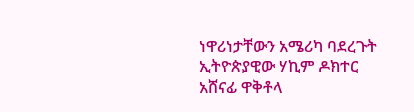ነዋሪነታቸውን አሜሪካ ባደረጉት ኢትዮጵያዊው ሃኪም ዶክተር አሸናፊ ዋቅቶላ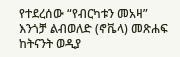የተደረሰው “የብርካቱን መአዛ” እንጎቻ ልብወለድ (ኖቬላ) መጽሐፍ ከትናንት ወዲያ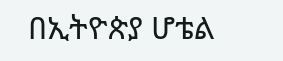በኢትዮጵያ ሆቴል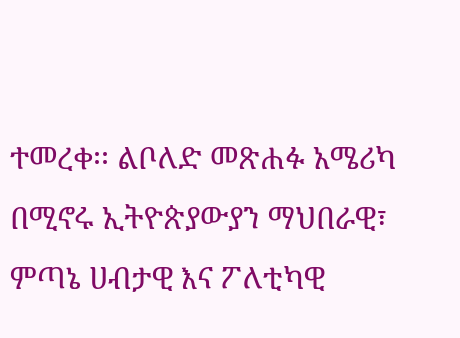ተመረቀ፡፡ ልቦለድ መጽሐፉ አሜሪካ በሚኖሩ ኢትዮጵያውያን ማህበራዊ፣ ምጣኔ ሀብታዊ እና ፖለቲካዊ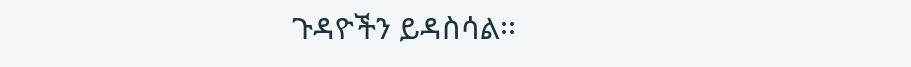ጉዳዮችን ይዳስሳል፡፡